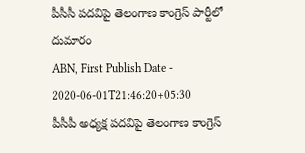పీసీసీ పదవిపై తెలంగాణ కాంగ్రెస్ పార్టీలో దుమారం
ABN, First Publish Date - 2020-06-01T21:46:20+05:30
పీసీపీ అధ్యక్ష పదవిపై తెలంగాణ కాంగ్రెస్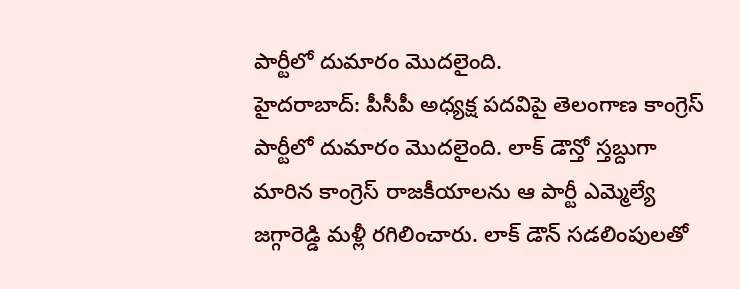పార్టీలో దుమారం మొదలైంది.
హైదరాబాద్: పీసీపీ అధ్యక్ష పదవిపై తెలంగాణ కాంగ్రెస్ పార్టీలో దుమారం మొదలైంది. లాక్ డౌన్తో స్తబ్దుగా మారిన కాంగ్రెస్ రాజకీయాలను ఆ పార్టీ ఎమ్మెల్యే జగ్గారెడ్డి మళ్లీ రగిలించారు. లాక్ డౌన్ సడలింపులతో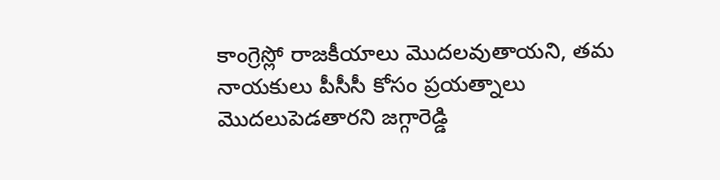కాంగ్రెస్లో రాజకీయాలు మొదలవుతాయని, తమ నాయకులు పీసీసీ కోసం ప్రయత్నాలు మొదలుపెడతారని జగ్గారెడ్డి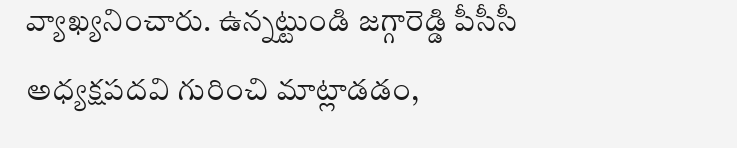వ్యాఖ్యనించారు. ఉన్నట్టుండి జగ్గారెడ్డి పీసీసీ అధ్యక్షపదవి గురించి మాట్లాడడం,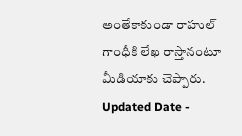అంతేకాకుండా రాహుల్ గాంధీకి లేఖ రాస్తానంటూ మీడియాకు చెప్పారు.
Updated Date -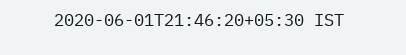2020-06-01T21:46:20+05:30 IST